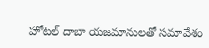హోటల్ దాబా యజమానులతో సమావేశం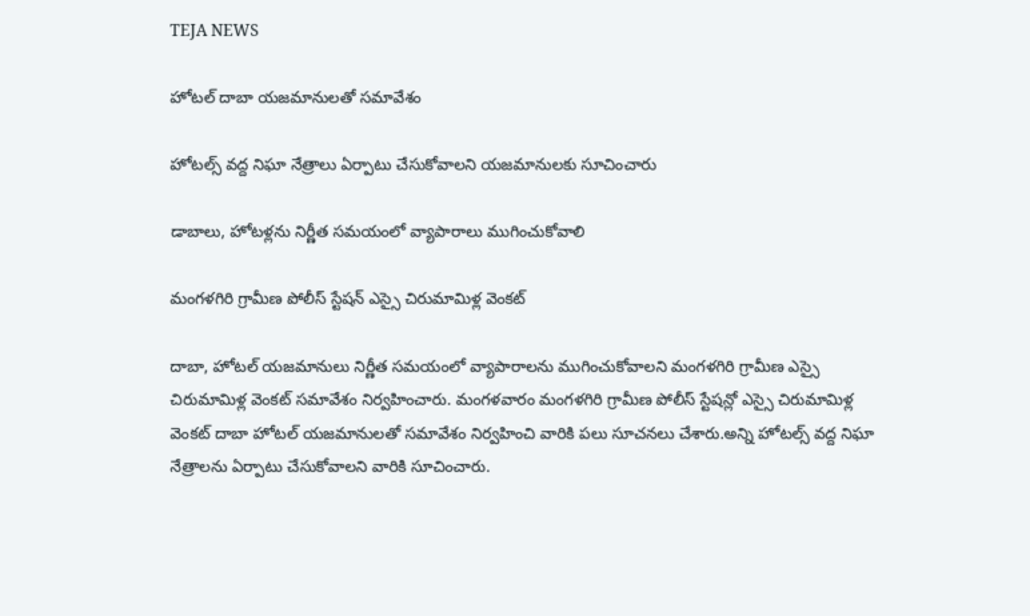TEJA NEWS

హోటల్ దాబా యజమానులతో సమావేశం

హోటల్స్ వద్ద నిఘా నేత్రాలు ఏర్పాటు చేసుకోవాలని యజమానులకు సూచించారు

డాబాలు, హోటళ్లను నిర్ణీత సమయంలో వ్యాపారాలు ముగించుకోవాలి

మంగళగిరి గ్రామీణ పోలీస్ స్టేషన్ ఎస్సై చిరుమామిళ్ల వెంకట్

దాబా, హోటల్ యజమానులు నిర్ణీత సమయంలో వ్యాపారాలను ముగించుకోవాలని మంగళగిరి గ్రామీణ ఎస్సై చిరుమామిళ్ల వెంకట్ సమావేశం నిర్వహించారు. మంగళవారం మంగళగిరి గ్రామీణ పోలీస్ స్టేషన్లో ఎస్సై చిరుమామిళ్ల వెంకట్ దాబా హోటల్ యజమానులతో సమావేశం నిర్వహించి వారికి పలు సూచనలు చేశారు.అన్ని హోటల్స్ వద్ద నిఘా నేత్రాలను ఏర్పాటు చేసుకోవాలని వారికి సూచించారు.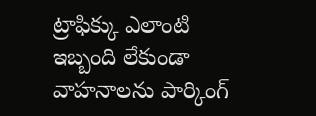ట్రాఫిక్కు ఎలాంటి ఇబ్బంది లేకుండా వాహనాలను పార్కింగ్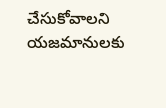చేసుకోవాలని యజమానులకు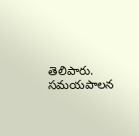తెలిపారు. సమయపాలన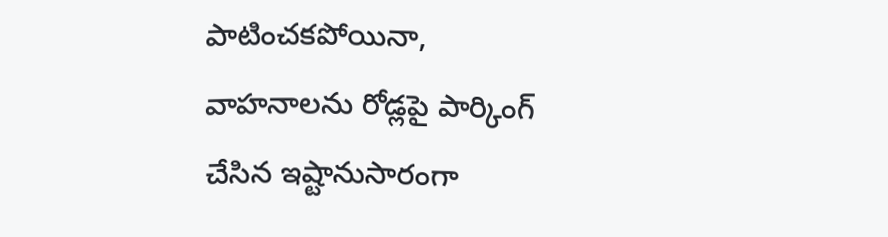పాటించకపోయినా, వాహనాలను రోడ్లపై పార్కింగ్ చేసిన ఇష్టానుసారంగా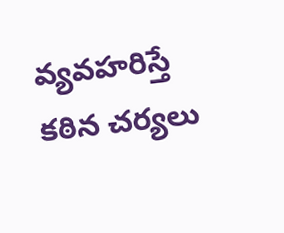వ్యవహరిస్తే కఠిన చర్యలు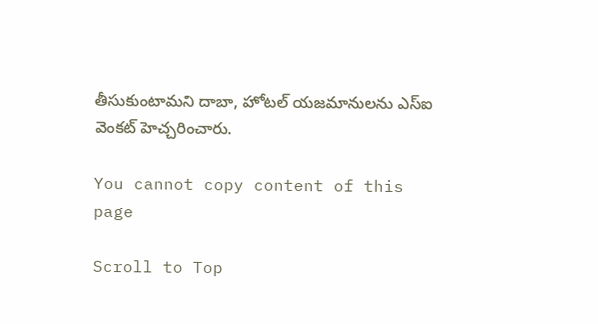తీసుకుంటామని దాబా, హోటల్ యజమానులను ఎస్ఐ వెంకట్ హెచ్చరించారు.

You cannot copy content of this page

Scroll to Top